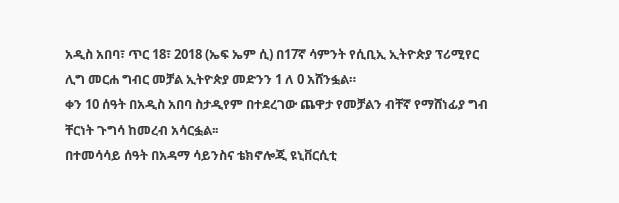አዲስ አበባ፣ ጥር 18፣ 2018 (ኤፍ ኤም ሲ) በ17ኛ ሳምንት የሲቢኢ ኢትዮጵያ ፕሪሚየር ሊግ መርሐ ግብር መቻል ኢትዮጵያ መድንን 1 ለ 0 አሸንፏል።
ቀን 10 ሰዓት በአዲስ አበባ ስታዲየም በተደረገው ጨዋታ የመቻልን ብቸኛ የማሸነፊያ ግብ ቸርነት ጉግሳ ከመረብ አሳርፏል፡፡
በተመሳሳይ ሰዓት በአዳማ ሳይንስና ቴክኖሎጂ ዩኒቨርሲቲ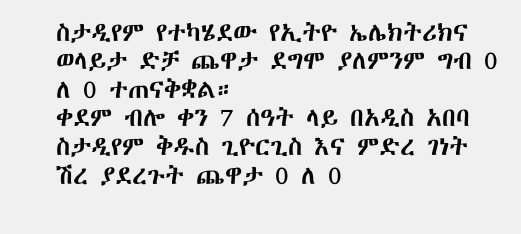ስታዲየም የተካሄደው የኢትዮ ኤሌክትሪክና ወላይታ ድቻ ጨዋታ ደግሞ ያለምንም ግብ 0 ለ 0 ተጠናቅቋል።
ቀደም ብሎ ቀን 7 ሰዓት ላይ በአዲስ አበባ ስታዲየም ቅዱስ ጊዮርጊስ እና ምድረ ገነት ሽረ ያደረጉት ጨዋታ 0 ለ 0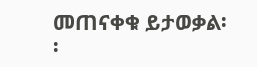መጠናቀቁ ይታወቃል፡፡